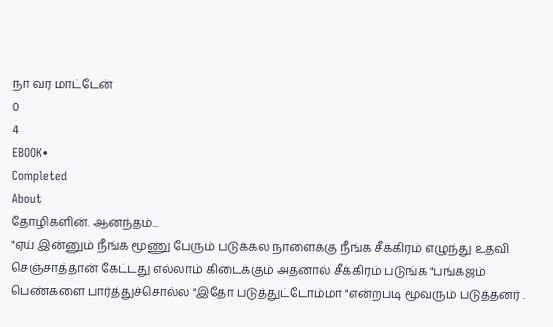நா வர மாட்டேன்
0
4
EBOOK•
Completed
About
தோழிகளின். ஆனந்தம்...
"ஏய் இன்னும் நீங்க மூணு பேரும் படுக்கல நாளைக்கு நீங்க சீக்கிரம் எழுந்து உதவி செஞ்சாத்தான் கேட்டது எல்லாம் கிடைக்கும் அதனால் சீக்கிரம் படுங்க "பங்கஜம் பெண்களை பார்த்துச்சொல்ல "இதோ படுத்துட்டோம்மா "என்றபடி மூவரும் படுத்தனர் .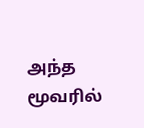அந்த மூவரில்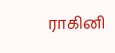ராகினி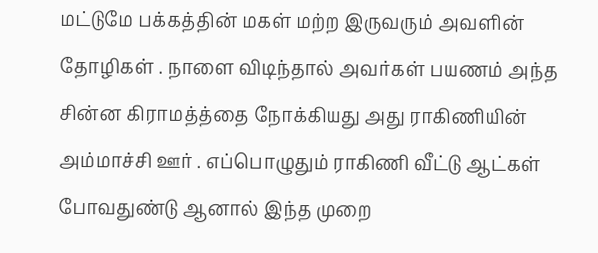மட்டுமே பக்கத்தின் மகள் மற்ற இருவரும் அவளின் தோழிகள் . நாளை விடிந்தால் அவர்கள் பயணம் அந்த சின்ன கிராமத்த்தை நோக்கியது அது ராகிணியின் அம்மாச்சி ஊர் . எப்பொழுதும் ராகிணி வீட்டு ஆட்கள் போவதுண்டு ஆனால் இந்த முறை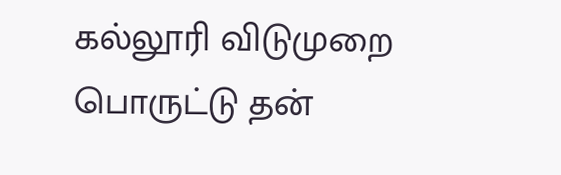கல்லூரி விடுமுறை பொருட்டு தன்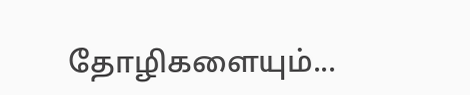தோழிகளையும்...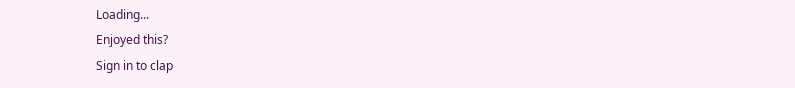Loading...
Enjoyed this?
Sign in to clap